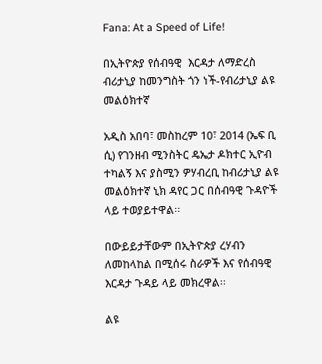Fana: At a Speed of Life!

በኢትዮጵያ የሰብዓዊ  እርዳታ ለማድረስ ብሪታኒያ ከመንግስት ጎን ነች-የብሪታኒያ ልዩ መልዕክተኛ

አዲስ አበባ፣ መስከረም 10፣ 2014 (ኤፍ ቢ ሲ) የገንዘብ ሚንስትር ዴኤታ ዶክተር ኢዮብ ተካልኝ እና ያስሚን ዎሃብረቢ ከብሪታኒያ ልዩ መልዕክተኛ ኒክ ዳየር ጋር በሰብዓዊ ጉዳዮች ላይ ተወያይተዋል፡፡

በውይይታቸውም በኢትዮጵያ ረሃብን ለመከላከል በሚሰሩ ስራዎች እና የሰብዓዊ እርዳታ ጉዳይ ላይ መክረዋል፡፡

ልዩ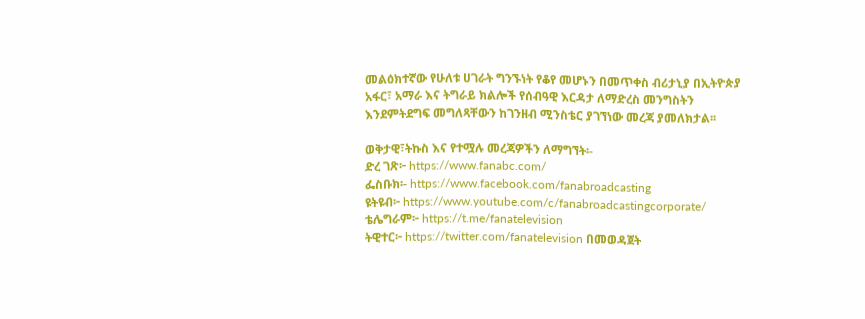መልዕክተኛው የሁለቱ ሀገራት ግንኙነት የቆየ መሆኑን በመጥቀስ ብሪታኒያ በኢትዮጵያ አፋር፣ አማራ እና ትግራይ ክልሎች የሰብዓዊ እርዳታ ለማድረስ መንግስትን እንደምትደግፍ መግለጻቸውን ከገንዘብ ሚንስቴር ያገኘነው መረጃ ያመለክታል፡፡

ወቅታዊ፣ትኩስ እና የተሟሉ መረጃዎችን ለማግኘት፡-
ድረ ገጽ፦ https://www.fanabc.com/
ፌስቡክ፡- https://www.facebook.com/fanabroadcasting
ዩትዩብ፦ https://www.youtube.com/c/fanabroadcastingcorporate/
ቴሌግራም፦ https://t.me/fanatelevision
ትዊተር፦ https://twitter.com/fanatelevision በመወዳጀት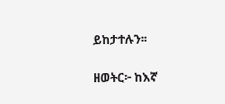ይከታተሉን፡፡

ዘወትር፦ ከእኛ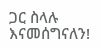ጋር ስላሉ እናመሰግናለን!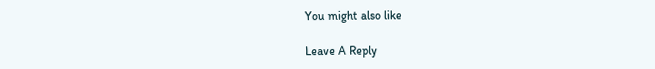You might also like

Leave A Reply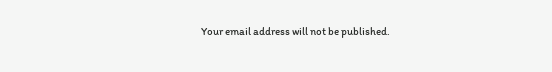Your email address will not be published.